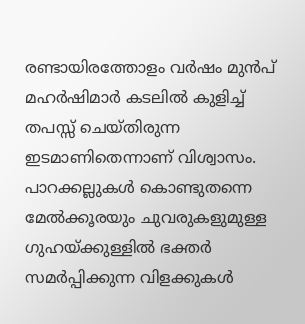രണ്ടായിരത്തോളം വർഷം മുൻപ് മഹർഷിമാർ കടലിൽ കുളിച്ച് തപസ്സ് ചെയ്തിരുന്ന ഇടമാണിതെന്നാണ് വിശ്വാസം. പാറക്കല്ലുകൾ കൊണ്ടുതന്നെ മേൽക്കൂരയും ചുവരുകളുമുള്ള ഗുഹയ്ക്കുള്ളിൽ ഭക്തർ സമർപ്പിക്കുന്ന വിളക്കുകൾ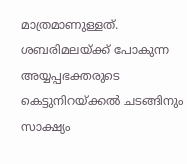മാത്രമാണുള്ളത്. ശബരിമലയ്ക്ക് പോകുന്ന അയ്യപ്പഭക്തരുടെ കെട്ടുനിറയ്ക്കൽ ചടങ്ങിനും സാക്ഷ്യം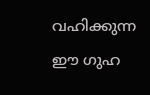വഹിക്കുന്ന ഈ ഗുഹ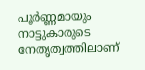പൂർണ്ണമായും നാട്ടുകാരുടെ നേതൃത്വത്തിലാണ്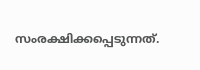സംരക്ഷിക്കപ്പെടുന്നത്.